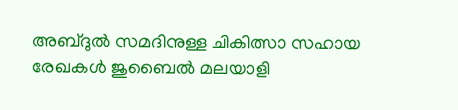അബ്ദുൽ സമദിനുള്ള ചികിത്സാ സഹായ രേഖകൾ ജുബൈൽ മലയാളി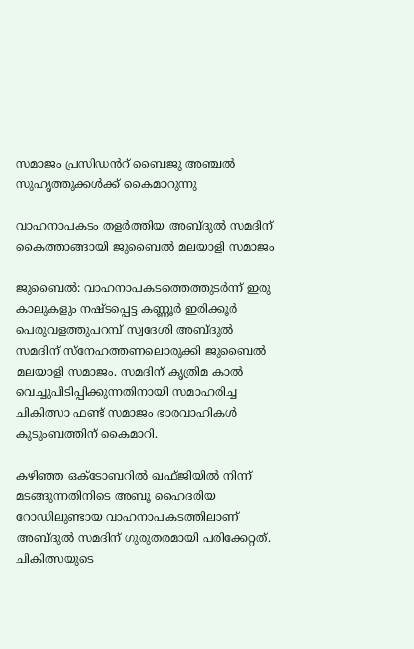സമാജം പ്രസിഡൻറ് ബൈജു അഞ്ചൽ സുഹൃത്തുക്കൾക്ക് കൈമാറുന്നു

വാഹനാപകടം തളർത്തിയ അബ്ദുൽ സമദിന് കൈത്താങ്ങായി ജുബൈൽ മലയാളി സമാജം

ജുബൈൽ: വാഹനാപകടത്തെത്തുടർന്ന് ഇരു കാലുകളും നഷ്ടപ്പെട്ട കണ്ണൂർ ഇരിക്കൂർ പെരുവളത്തുപറമ്പ് സ്വദേശി അബ്ദുൽ സമദിന് സ്നേഹത്തണലൊരുക്കി ജുബൈൽ മലയാളി സമാജം. സമദിന് കൃത്രിമ കാൽ വെച്ചുപിടിപ്പിക്കുന്നതിനായി സമാഹരിച്ച ചികിത്സാ ഫണ്ട് സമാജം ഭാരവാഹികൾ കുടുംബത്തിന് കൈമാറി.

കഴിഞ്ഞ ഒക്ടോബറിൽ ഖഫ്ജിയിൽ നിന്ന് മടങ്ങുന്നതിനിടെ അബൂ ഹൈദരിയ റോഡിലുണ്ടായ വാഹനാപകടത്തിലാണ് അബ്ദുൽ സമദിന് ഗുരുതരമായി പരിക്കേറ്റത്. ചികിത്സയുടെ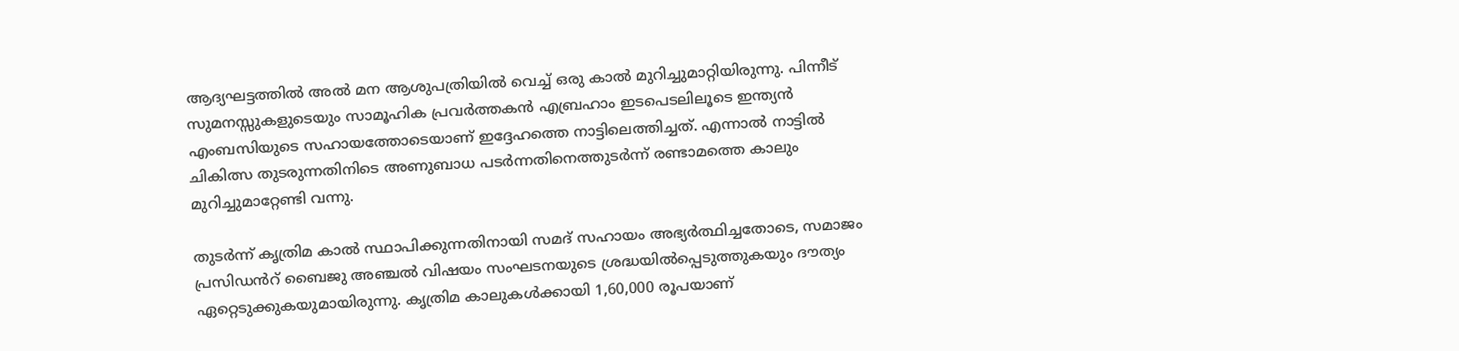ആദ്യഘട്ടത്തിൽ അൽ മന ആശുപത്രിയിൽ വെച്ച് ഒരു കാൽ മുറിച്ചുമാറ്റിയിരുന്നു. പിന്നീട് സുമനസ്സുകളുടെയും സാമൂഹിക പ്രവർത്തകൻ എബ്രഹാം ഇടപെടലിലൂടെ ഇന്ത്യൻ എംബസിയുടെ സഹായത്തോടെയാണ് ഇദ്ദേഹത്തെ നാട്ടിലെത്തിച്ചത്. എന്നാൽ നാട്ടിൽ ചികിത്സ തുടരുന്നതിനിടെ അണുബാധ പടർന്നതിനെത്തുടർന്ന് രണ്ടാമത്തെ കാലും മുറിച്ചുമാറ്റേണ്ടി വന്നു.

തുടർന്ന് കൃത്രിമ കാൽ സ്ഥാപിക്കുന്നതിനായി സമദ് സഹായം അഭ്യർത്ഥിച്ചതോടെ, സമാജം പ്രസിഡൻറ് ബൈജു അഞ്ചൽ വിഷയം സംഘടനയുടെ ശ്രദ്ധയിൽപ്പെടുത്തുകയും ദൗത്യം ഏറ്റെടുക്കുകയുമായിരുന്നു. കൃത്രിമ കാലുകൾക്കായി 1,60,000 രൂപയാണ്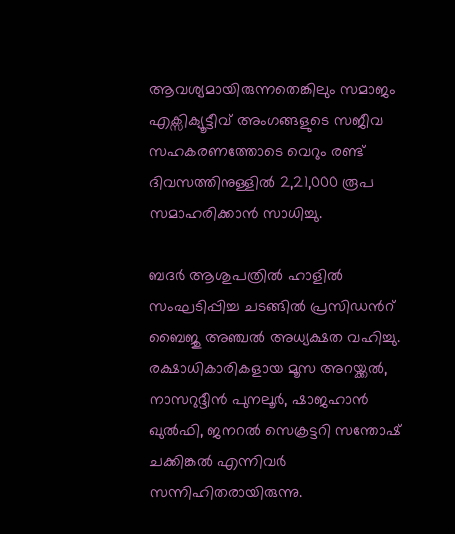ആവശ്യമായിരുന്നതെങ്കിലും സമാജം എക്സിക്യൂട്ടീവ് അംഗങ്ങളുടെ സജീവ സഹകരണത്തോടെ വെറും രണ്ട് ദിവസത്തിനുള്ളിൽ 2,21,000 രൂപ സമാഹരിക്കാൻ സാധിച്ചു.

ബദർ ആശുപത്രിൽ ഹാളിൽ സംഘടിപ്പിച്ച ചടങ്ങിൽ പ്രസിഡൻറ് ബൈജു അഞ്ചൽ അധ്യക്ഷത വഹിച്ചു. രക്ഷാധികാരികളായ മൂസ അറയ്ക്കൽ, നാസറുദ്ദീൻ പുനലൂർ, ഷാജഹാൻ ഖുൽഫി, ജനറൽ സെക്രട്ടറി സന്തോഷ് ചക്കിങ്കൽ എന്നിവർ സന്നിഹിതരായിരുന്നു.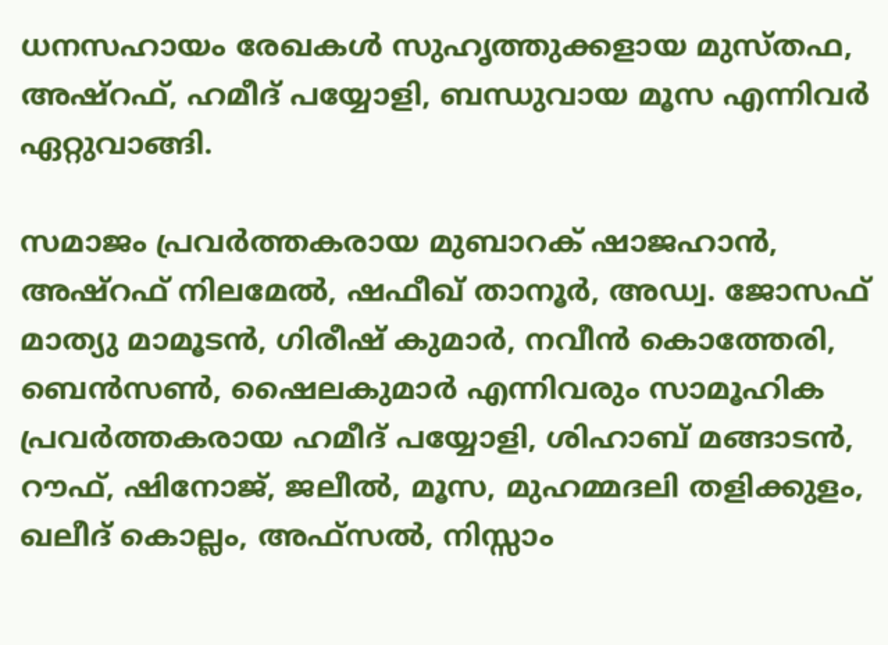ധനസഹായം രേഖകൾ സുഹൃത്തുക്കളായ മുസ്തഫ, അഷ്റഫ്, ഹമീദ് പയ്യോളി, ബന്ധുവായ മൂസ എന്നിവർ ഏറ്റുവാങ്ങി.

സമാജം പ്രവർത്തകരായ മുബാറക് ഷാജഹാൻ, അഷ്റഫ് നിലമേൽ, ഷഫീഖ് താനൂർ, അഡ്വ. ജോസഫ് മാത്യു മാമൂടൻ, ഗിരീഷ് കുമാർ, നവീൻ കൊത്തേരി, ബെൻസൺ, ഷൈലകുമാർ എന്നിവരും സാമൂഹിക പ്രവർത്തകരായ ഹമീദ് പയ്യോളി, ശിഹാബ് മങ്ങാടൻ, റൗഫ്, ഷിനോജ്, ജലീൽ, മൂസ, മുഹമ്മദലി തളിക്കുളം, ഖലീദ് കൊല്ലം, അഫ്സൽ, നിസ്സാം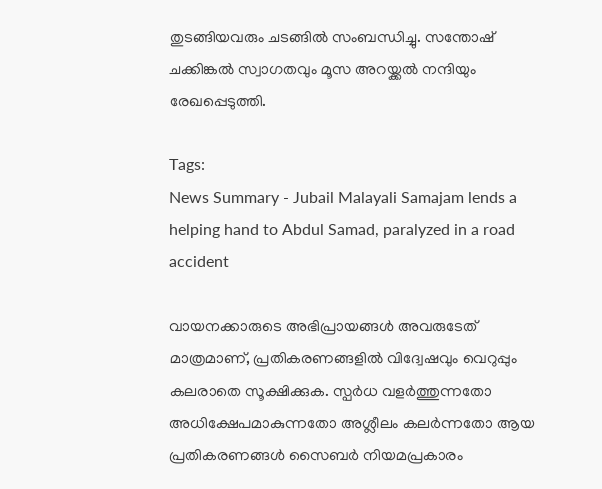തുടങ്ങിയവരും ചടങ്ങിൽ സംബന്ധിച്ചു. സന്തോഷ് ചക്കിങ്കൽ സ്വാഗതവും മൂസ അറയ്ക്കൽ നന്ദിയും രേഖപ്പെടുത്തി.

Tags:
News Summary - Jubail Malayali Samajam lends a helping hand to Abdul Samad, paralyzed in a road accident

വായനക്കാരുടെ അഭിപ്രായങ്ങള്‍ അവരുടേത് മാത്രമാണ്, പ്രതികരണങ്ങളിൽ വിദ്വേഷവും വെറുപ്പും കലരാതെ സൂക്ഷിക്കുക. സ്പർധ വളർത്തുന്നതോ അധിക്ഷേപമാകുന്നതോ അശ്ലീലം കലർന്നതോ ആയ പ്രതികരണങ്ങൾ സൈബർ നിയമപ്രകാരം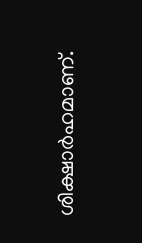ശിക്ഷാർഹമാണ്.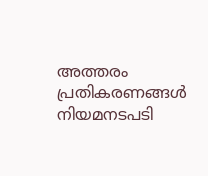അത്തരം പ്രതികരണങ്ങൾ നിയമനടപടി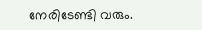നേരിടേണ്ടി വരും.